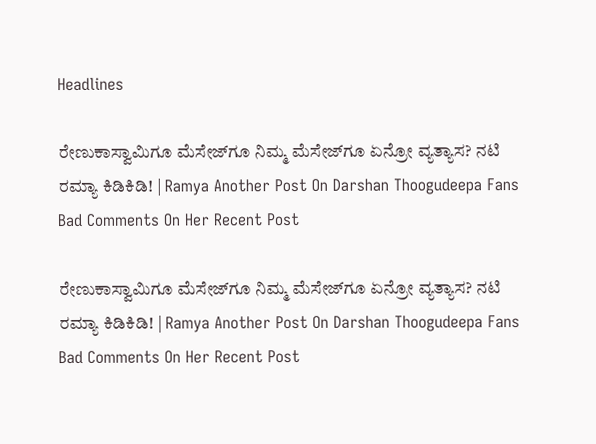Headlines

ರೇಣುಕಾಸ್ವಾಮಿಗೂ ಮೆಸೇಜ್‌ಗೂ ನಿಮ್ಮ ಮೆಸೇಜ್‌ಗೂ ಏನ್ರೋ ವ್ಯತ್ಯಾಸ? ನಟಿ ರಮ್ಯಾ ಕಿಡಿಕಿಡಿ! | Ramya Another Post On Darshan Thoogudeepa Fans Bad Comments On Her Recent Post

ರೇಣುಕಾಸ್ವಾಮಿಗೂ ಮೆಸೇಜ್‌ಗೂ ನಿಮ್ಮ ಮೆಸೇಜ್‌ಗೂ ಏನ್ರೋ ವ್ಯತ್ಯಾಸ? ನಟಿ ರಮ್ಯಾ ಕಿಡಿಕಿಡಿ! | Ramya Another Post On Darshan Thoogudeepa Fans Bad Comments On Her Recent Post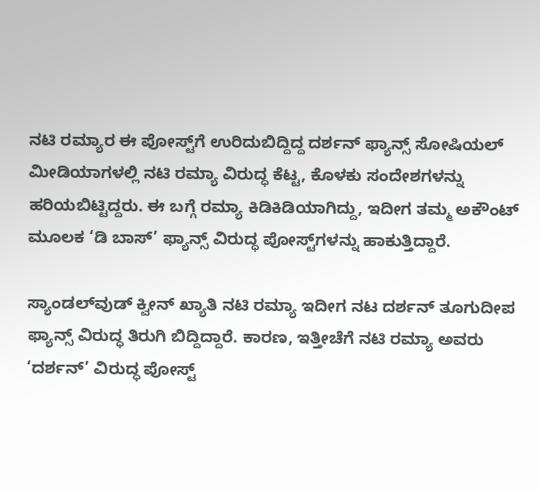ನಟಿ ರಮ್ಯಾರ ಈ ಪೋಸ್ಟ್‌ಗೆ ಉರಿದುಬಿದ್ದಿದ್ದ ದರ್ಶನ್ ಫ್ಯಾನ್ಸ್ ಸೋಷಿಯಲ್ ಮೀಡಿಯಾಗಳಲ್ಲಿ ನಟಿ ರಮ್ಯಾ ವಿರುದ್ಧ ಕೆಟ್ಟ, ಕೊಳಕು ಸಂದೇಶಗಳನ್ನು ಹರಿಯಬಿಟ್ಟಿದ್ದರು. ಈ ಬಗ್ಗೆ ರಮ್ಯಾ ಕಿಡಿಕಿಡಿಯಾಗಿದ್ದು, ಇದೀಗ ತಮ್ಮ ಅಕೌಂಟ್‌ ಮೂಲಕ ‘ಡಿ ಬಾಸ್’ ಫ್ಯಾನ್ಸ್‌ ವಿರುದ್ಧ ಪೋಸ್ಟ್‌ಗಳನ್ನು ಹಾಕುತ್ತಿದ್ದಾರೆ.

ಸ್ಯಾಂಡಲ್‌ವುಡ್ ಕ್ವೀನ್ ಖ್ಯಾತಿ ನಟಿ ರಮ್ಯಾ ಇದೀಗ ನಟ ದರ್ಶನ್ ತೂಗುದೀಪ ಫ್ಯಾನ್ಸ್ ವಿರುದ್ಧ ತಿರುಗಿ ಬಿದ್ದಿದ್ದಾರೆ. ಕಾರಣ, ಇತ್ತೀಚೆಗೆ ನಟಿ ರಮ್ಯಾ ಅವರು ‘ದರ್ಶನ್’ ವಿರುದ್ಧ ಪೋಸ್ಟ್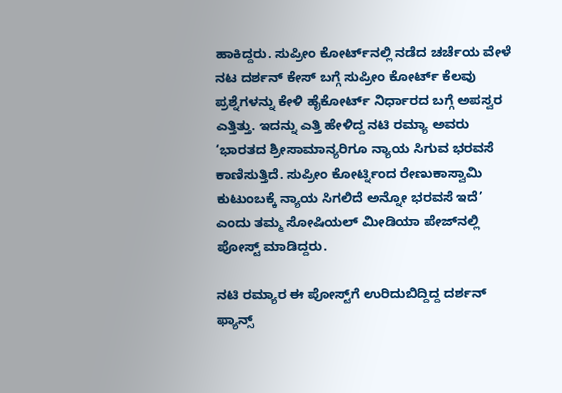ಹಾಕಿದ್ದರು. ಸುಪ್ರೀಂ ಕೋರ್ಟ್‌ನಲ್ಲಿ ನಡೆದ ಚರ್ಚೆಯ ವೇಳೆ ನಟ ದರ್ಶನ್‌ ಕೇಸ್‌ ಬಗ್ಗೆ ಸುಪ್ರೀಂ ಕೋರ್ಟ್ ಕೆಲವು ಪ್ರಶ್ನೆಗಳನ್ನು ಕೇಳಿ ಹೈಕೋರ್ಟ್‌ ನಿರ್ಧಾರದ ಬಗ್ಗೆ ಅಪಸ್ವರ ಎತ್ತಿತ್ತು. ಇದನ್ನು ಎತ್ತಿ ಹೇಳಿದ್ದ ನಟಿ ರಮ್ಯಾ ಅವರು ‘ಭಾರತದ ಶ್ರೀಸಾಮಾನ್ಯರಿಗೂ ನ್ಯಾಯ ಸಿಗುವ ಭರವಸೆ ಕಾಣಿಸುತ್ತಿದೆ. ಸುಪ್ರೀಂ ಕೋರ್ಟ್ನಿಂದ ರೇಣುಕಾಸ್ವಾಮಿ ಕುಟುಂಬಕ್ಕೆ ನ್ಯಾಯ ಸಿಗಲಿದೆ ಅನ್ನೋ ಭರವಸೆ ಇದೆ’ ಎಂದು ತಮ್ಮ ಸೋಷಿಯಲ್ ಮೀಡಿಯಾ ಪೇಜ್‌ನಲ್ಲಿ ಪೋಸ್ಟ್ ಮಾಡಿದ್ದರು.

ನಟಿ ರಮ್ಯಾರ ಈ ಪೋಸ್ಟ್‌ಗೆ ಉರಿದುಬಿದ್ದಿದ್ದ ದರ್ಶನ್ ಫ್ಯಾನ್ಸ್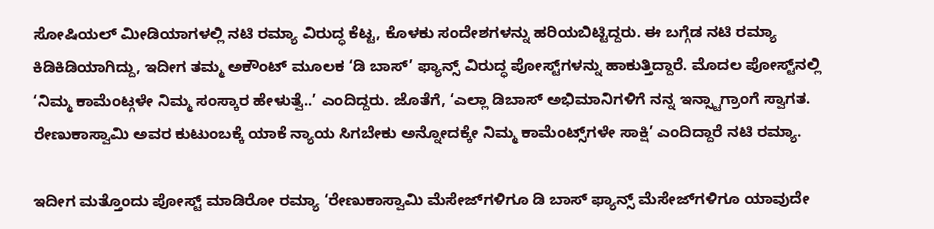ಸೋಷಿಯಲ್ ಮೀಡಿಯಾಗಳಲ್ಲಿ ನಟಿ ರಮ್ಯಾ ವಿರುದ್ಧ ಕೆಟ್ಟ, ಕೊಳಕು ಸಂದೇಶಗಳನ್ನು ಹರಿಯಬಿಟ್ಟಿದ್ದರು. ಈ ಬಗ್ಗೆಡ ನಟಿ ರಮ್ಯಾ ಕಿಡಿಕಿಡಿಯಾಗಿದ್ದು, ಇದೀಗ ತಮ್ಮ ಅಕೌಂಟ್‌ ಮೂಲಕ ‘ಡಿ ಬಾಸ್’ ಫ್ಯಾನ್ಸ್‌ ವಿರುದ್ಧ ಪೋಸ್ಟ್‌ಗಳನ್ನು ಹಾಕುತ್ತಿದ್ದಾರೆ. ಮೊದಲ ಪೋಸ್ಟ್‌ನಲ್ಲಿ ‘ನಿಮ್ಮ ಕಾಮೆಂಟ್ಗಳೇ ನಿಮ್ಮ ಸಂಸ್ಕಾರ ಹೇಳುತ್ವೆ..’ ಎಂದಿದ್ದರು. ಜೊತೆಗೆ, ‘ಎಲ್ಲಾ ಡಿಬಾಸ್ ಅಭಿಮಾನಿಗಳಿಗೆ ನನ್ನ ಇನ್ಸ್ಟಾಗ್ರಾಂಗೆ ಸ್ವಾಗತ. ರೇಣುಕಾಸ್ವಾಮಿ ಅವರ ಕುಟುಂಬಕ್ಕೆ ಯಾಕೆ ನ್ಯಾಯ ಸಿಗಬೇಕು ಅನ್ನೋದಕ್ಕೇ ನಿಮ್ಮ ಕಾಮೆಂಟ್ಸ್‌ಗಳೇ ಸಾಕ್ಷಿ’ ಎಂದಿದ್ದಾರೆ ನಟಿ ರಮ್ಯಾ.

ಇದೀಗ ಮತ್ತೊಂದು ಪೋಸ್ಟ್ ಮಾಡಿರೋ ರಮ್ಯಾ ‘ರೇಣುಕಾಸ್ವಾಮಿ ಮೆಸೇಜ್‌ಗಳಿಗೂ ಡಿ ಬಾಸ್ ಫ್ಯಾನ್ಸ್ ಮೆಸೇಜ್‌ಗಳಿಗೂ ಯಾವುದೇ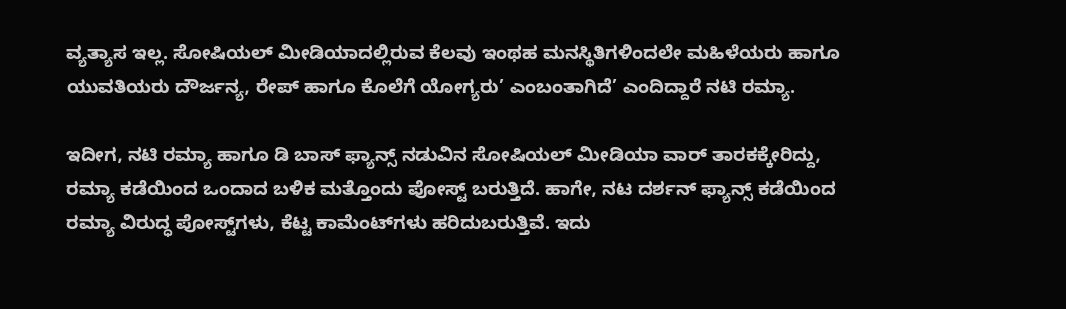ವ್ಯತ್ಯಾಸ ಇಲ್ಲ. ಸೋಷಿಯಲ್ ಮೀಡಿಯಾದಲ್ಲಿರುವ ಕೆಲವು ಇಂಥಹ ಮನಸ್ಥಿತಿಗಳಿಂದಲೇ ಮಹಿಳೆಯರು ಹಾಗೂ ಯುವತಿಯರು ದೌರ್ಜನ್ಯ, ರೇಪ್ ಹಾಗೂ ಕೊಲೆಗೆ ಯೋಗ್ಯರು’ ಎಂಬಂತಾಗಿದೆ’ ಎಂದಿದ್ದಾರೆ ನಟಿ ರಮ್ಯಾ.

ಇದೀಗ, ನಟಿ ರಮ್ಯಾ ಹಾಗೂ ಡಿ ಬಾಸ್ ಫ್ಯಾನ್ಸ್ ನಡುವಿನ ಸೋಷಿಯಲ್ ಮೀಡಿಯಾ ವಾರ್ ತಾರಕಕ್ಕೇರಿದ್ದು, ರಮ್ಯಾ ಕಡೆಯಿಂದ ಒಂದಾದ ಬಳಿಕ ಮತ್ತೊಂದು ಪೋಸ್ಟ್ ಬರುತ್ತಿದೆ. ಹಾಗೇ, ನಟ ದರ್ಶನ್ ಫ್ಯಾನ್ಸ್ ಕಡೆಯಿಂದ ರಮ್ಯಾ ವಿರುದ್ಧ ಪೋಸ್ಟ್‌ಗಳು, ಕೆಟ್ಟ ಕಾಮೆಂಟ್‌ಗಳು ಹರಿದುಬರುತ್ತಿವೆ. ಇದು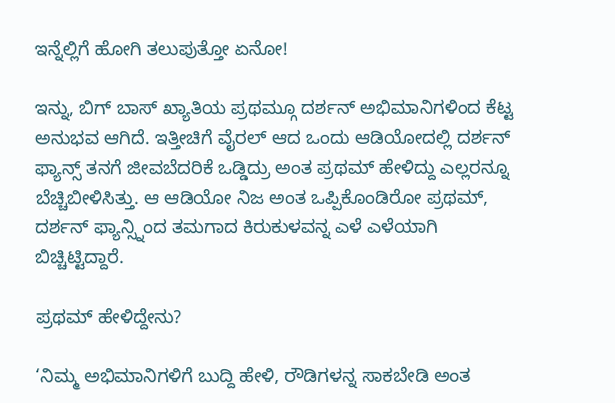ಇನ್ನೆಲ್ಲಿಗೆ ಹೋಗಿ ತಲುಪುತ್ತೋ ಏನೋ!

ಇನ್ನು, ಬಿಗ್ ಬಾಸ್ ಖ್ಯಾತಿಯ ಪ್ರಥಮ್ಗೂ ದರ್ಶನ್ ಅಭಿಮಾನಿಗಳಿಂದ ಕೆಟ್ಟ ಅನುಭವ ಆಗಿದೆ. ಇತ್ತೀಚಿಗೆ ವೈರಲ್ ಆದ ಒಂದು ಆಡಿಯೋದಲ್ಲಿ ದರ್ಶನ್ ಫ್ಯಾನ್ಸ್ ತನಗೆ ಜೀವಬೆದರಿಕೆ ಒಡ್ಡಿದ್ರು ಅಂತ ಪ್ರಥಮ್ ಹೇಳಿದ್ದು ಎಲ್ಲರನ್ನೂ ಬೆಚ್ಚಿಬೀಳಿಸಿತ್ತು. ಆ ಆಡಿಯೋ ನಿಜ ಅಂತ ಒಪ್ಪಿಕೊಂಡಿರೋ ಪ್ರಥಮ್, ದರ್ಶನ್‌ ಫ್ಯಾನ್ಸ್ನಿಂದ ತಮಗಾದ ಕಿರುಕುಳವನ್ನ ಎಳೆ ಎಳೆಯಾಗಿ ಬಿಚ್ಚಿಟ್ಟಿದ್ದಾರೆ.

ಪ್ರಥಮ್ ಹೇಳಿದ್ದೇನು?

‘ನಿಮ್ಮ ಅಭಿಮಾನಿಗಳಿಗೆ ಬುದ್ದಿ ಹೇಳಿ, ರೌಡಿಗಳನ್ನ ಸಾಕಬೇಡಿ ಅಂತ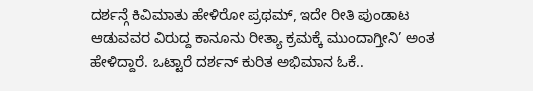ದರ್ಶನ್ಗೆ ಕಿವಿಮಾತು ಹೇಳಿರೋ ಪ್ರಥಮ್, ಇದೇ ರೀತಿ ಪುಂಡಾಟ ಆಡುವವರ ವಿರುದ್ದ ಕಾನೂನು ರೀತ್ಯಾ ಕ್ರಮಕ್ಕೆ ಮುಂದಾಗ್ತೀನಿ’ ಅಂತ ಹೇಳಿದ್ದಾರೆ. ಒಟ್ಟಾರೆ ದರ್ಶನ್ ಕುರಿತ ಅಭಿಮಾನ ಓಕೆ..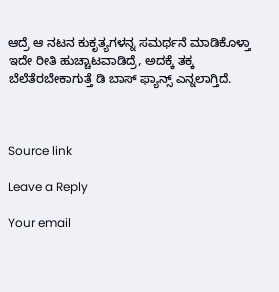ಆದ್ರೆ ಆ ನಟನ ಕುಕೃತ್ಯಗಳನ್ನ ಸಮರ್ಥನೆ ಮಾಡಿಕೊಳ್ತಾ ಇದೇ ರೀತಿ ಹುಚ್ಚಾಟವಾಡಿದ್ರೆ, ಅದಕ್ಕೆ ತಕ್ಕ ಬೆಲೆತೆರಬೇಕಾಗುತ್ತೆ ಡಿ ಬಾಸ್ ಫ್ಯಾನ್ಸ್ ಎನ್ನಲಾಗ್ತಿದೆ.



Source link

Leave a Reply

Your email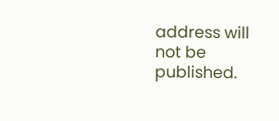address will not be published.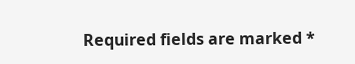Required fields are marked *